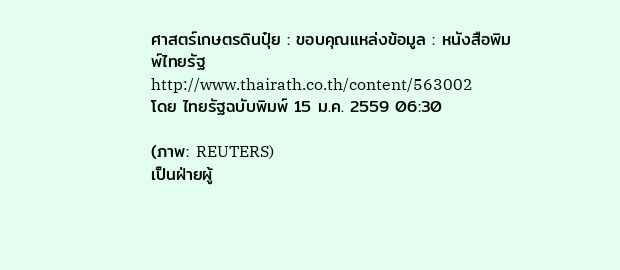ศาสตร์เกษตรดินปุ๋ย : ขอบคุณแหล่งข้อมูล : หนังสือพิมพ์ไทยรัฐ
http://www.thairath.co.th/content/563002
โดย ไทยรัฐฉบับพิมพ์ 15 ม.ค. 2559 06:30

(ภาพ: REUTERS)
เป็นฝ่ายผู้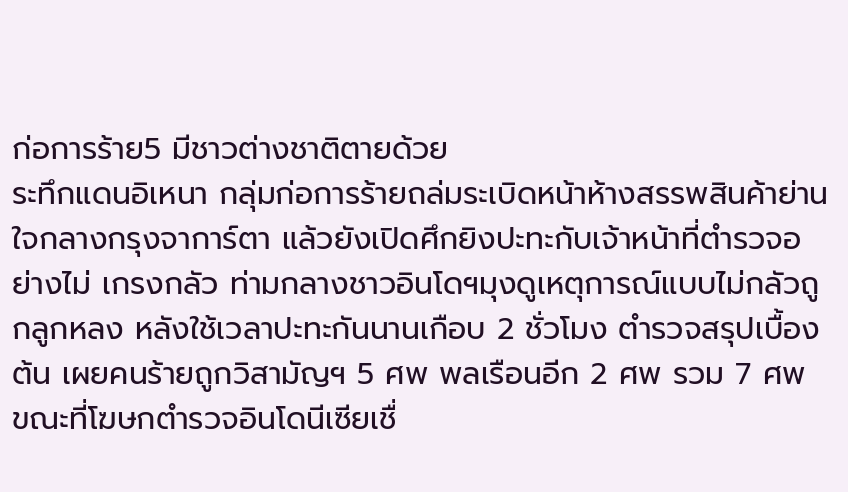ก่อการร้าย5 มีชาวต่างชาติตายด้วย
ระทึกแดนอิเหนา กลุ่มก่อการร้ายถล่มระเบิดหน้าห้างสรรพสินค้าย่านใจกลางกรุงจาการ์ตา แล้วยังเปิดศึกยิงปะทะกับเจ้าหน้าที่ตำรวจอย่างไม่ เกรงกลัว ท่ามกลางชาวอินโดฯมุงดูเหตุการณ์แบบไม่กลัวถูกลูกหลง หลังใช้เวลาปะทะกันนานเกือบ 2 ชั่วโมง ตำรวจสรุปเบื้องต้น เผยคนร้ายถูกวิสามัญฯ 5 ศพ พลเรือนอีก 2 ศพ รวม 7 ศพ ขณะที่โฆษกตำรวจอินโดนีเซียเชื่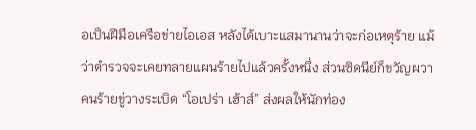อเป็นฝีมือเครือข่ายไอเอส หลังได้เบาะแสมานานว่าจะก่อเหตุร้าย แม้ว่าตำรวจจะเคยทลายแผนร้ายไปแล้วครั้งหนึ่ง ส่วนซิดนีย์ก็ขวัญผวา คนร้ายขู่วางระเบิด “โอเปร่า เฮ้าส์” ส่งผลให้นักท่อง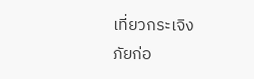เที่ยวกระเจิง
ภัยก่อ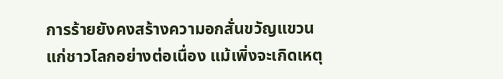การร้ายยังคงสร้างความอกสั่นขวัญแขวนแก่ชาวโลกอย่างต่อเนื่อง แม้เพิ่งจะเกิดเหตุ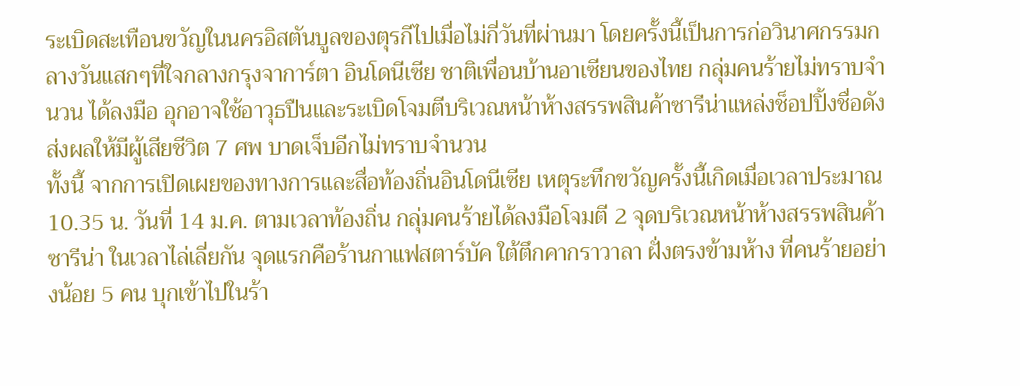ระเบิดสะเทือนขวัญในนครอิสตันบูลของตุรกีไปเมื่อไม่กี่วันที่ผ่านมา โดยครั้งนี้เป็นการก่อวินาศกรรมกลางวันแสกๆที่ใจกลางกรุงจาการ์ตา อินโดนีเซีย ชาติเพื่อนบ้านอาเซียนของไทย กลุ่มคนร้ายไม่ทราบจำนวน ได้ลงมือ อุกอาจใช้อาวุธปืนและระเบิดโจมตีบริเวณหน้าห้างสรรพสินค้าซารีน่าแหล่งช็อปปิ้งชื่อดัง ส่งผลให้มีผู้เสียชีวิต 7 ศพ บาดเจ็บอีกไม่ทราบจำนวน
ทั้งนี้ จากการเปิดเผยของทางการและสื่อท้องถิ่นอินโดนีเซีย เหตุระทึกขวัญครั้งนี้เกิดเมื่อเวลาประมาณ 10.35 น. วันที่ 14 ม.ค. ตามเวลาท้องถิ่น กลุ่มคนร้ายได้ลงมือโจมตี 2 จุดบริเวณหน้าห้างสรรพสินค้าซารีน่า ในเวลาไล่เลี่ยกัน จุดแรกคือร้านกาแฟสตาร์บัค ใต้ตึกคากราวาลา ฝั่งตรงข้ามห้าง ที่คนร้ายอย่างน้อย 5 คน บุกเข้าไปในร้า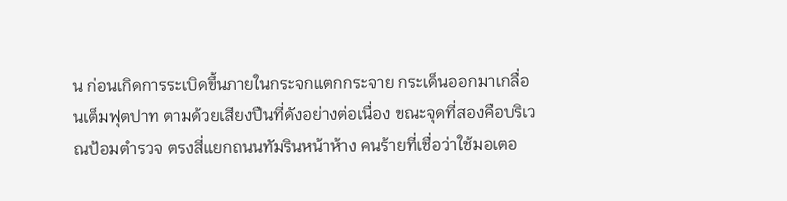น ก่อนเกิดการระเบิดขึ้นภายในกระจกแตกกระจาย กระเด็นออกมาเกลื่อนเต็มฟุตปาท ตามด้วยเสียงปืนที่ดังอย่างต่อเนื่อง ขณะจุดที่สองคือบริเวณป้อมตำรวจ ตรงสี่แยกถนนทัมรินหน้าห้าง คนร้ายที่เชื่อว่าใช้มอเตอ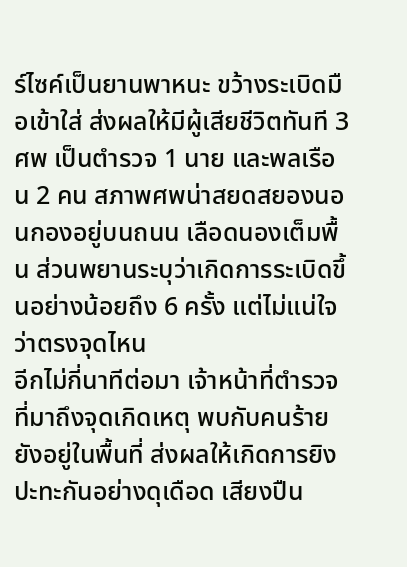ร์ไซค์เป็นยานพาหนะ ขว้างระเบิดมือเข้าใส่ ส่งผลให้มีผู้เสียชีวิตทันที 3 ศพ เป็นตำรวจ 1 นาย และพลเรือน 2 คน สภาพศพน่าสยดสยองนอนกองอยู่บนถนน เลือดนองเต็มพื้น ส่วนพยานระบุว่าเกิดการระเบิดขึ้นอย่างน้อยถึง 6 ครั้ง แต่ไม่แน่ใจว่าตรงจุดไหน
อีกไม่กี่นาทีต่อมา เจ้าหน้าที่ตำรวจที่มาถึงจุดเกิดเหตุ พบกับคนร้ายยังอยู่ในพื้นที่ ส่งผลให้เกิดการยิงปะทะกันอย่างดุเดือด เสียงปืน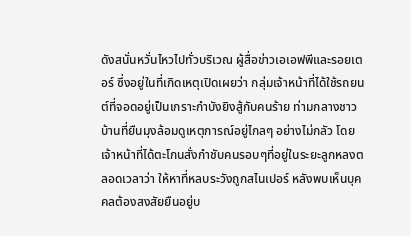ดังสนั่นหวั่นไหวไปทั่วบริเวณ ผู้สื่อข่าวเอเอฟพีและรอยเตอร์ ซึ่งอยู่ในที่เกิดเหตุเปิดเผยว่า กลุ่มเจ้าหน้าที่ได้ใช้รถยนต์ที่จอดอยู่เป็นเกราะกำบังยิงสู้กับคนร้าย ท่ามกลางชาวบ้านที่ยืนมุงล้อมดูเหตุการณ์อยู่ไกลๆ อย่างไม่กลัว โดยเจ้าหน้าที่ได้ตะโกนสั่งกำชับคนรอบๆที่อยู่ในระยะลูกหลงตลอดเวลาว่า ให้หาที่หลบระวังถูกสไนเปอร์ หลังพบเห็นบุคคลต้องสงสัยยืนอยู่บ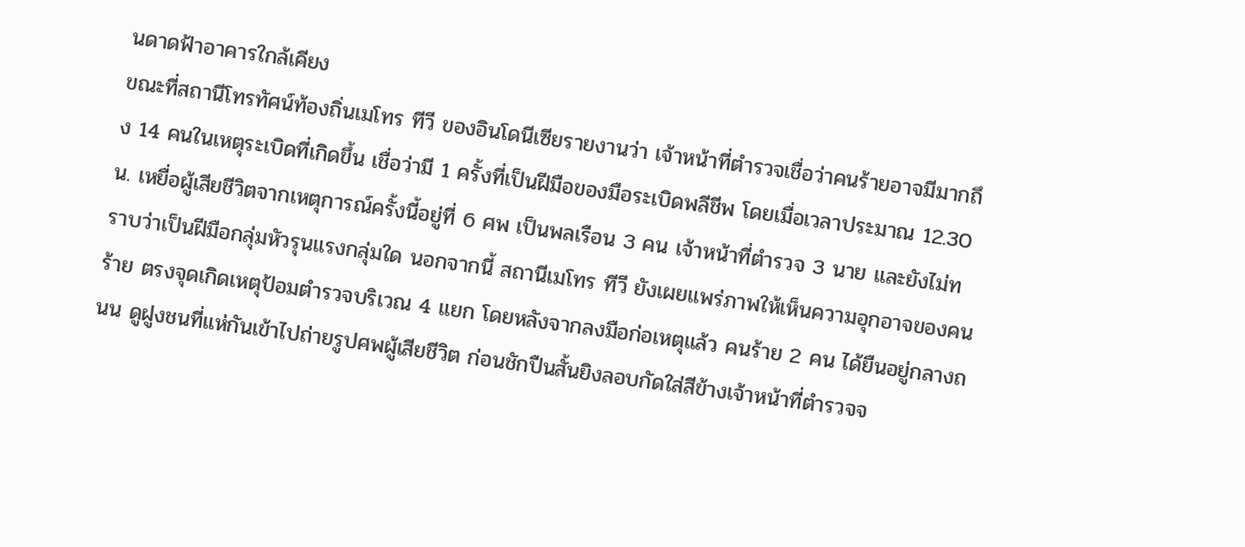นดาดฟ้าอาคารใกล้เคียง
ขณะที่สถานีโทรทัศน์ท้องถิ่นเมโทร ทีวี ของอินโดนีเซียรายงานว่า เจ้าหน้าที่ตำรวจเชื่อว่าคนร้ายอาจมีมากถึง 14 คนในเหตุระเบิดที่เกิดขึ้น เชื่อว่ามี 1 ครั้งที่เป็นฝีมือของมือระเบิดพลีชีพ โดยเมื่อเวลาประมาณ 12.30 น. เหยื่อผู้เสียชีวิตจากเหตุการณ์ครั้งนี้อยู่ที่ 6 ศพ เป็นพลเรือน 3 คน เจ้าหน้าที่ตำรวจ 3 นาย และยังไม่ทราบว่าเป็นฝีมือกลุ่มหัวรุนแรงกลุ่มใด นอกจากนี้ สถานีเมโทร ทีวี ยังเผยแพร่ภาพให้เห็นความอุกอาจของคนร้าย ตรงจุดเกิดเหตุป้อมตำรวจบริเวณ 4 แยก โดยหลังจากลงมือก่อเหตุแล้ว คนร้าย 2 คน ได้ยืนอยู่กลางถนน ดูฝูงชนที่แห่กันเข้าไปถ่ายรูปศพผู้เสียชีวิต ก่อนชักปืนสั้นยิงลอบกัดใส่สีข้างเจ้าหน้าที่ตำรวจจ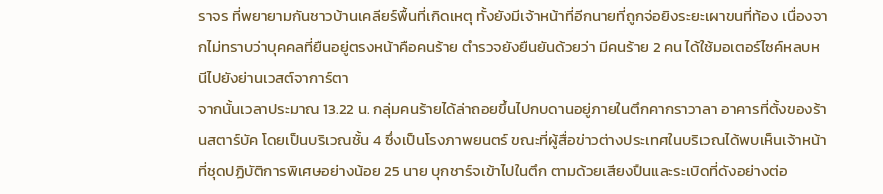ราจร ที่พยายามกันชาวบ้านเคลียร์พื้นที่เกิดเหตุ ทั้งยังมีเจ้าหน้าที่อีกนายที่ถูกจ่อยิงระยะเผาขนที่ท้อง เนื่องจากไม่ทราบว่าบุคคลที่ยืนอยู่ตรงหน้าคือคนร้าย ตำรวจยังยืนยันด้วยว่า มีคนร้าย 2 คน ได้ใช้มอเตอร์ไซค์หลบหนีไปยังย่านเวสต์จาการ์ตา
จากนั้นเวลาประมาณ 13.22 น. กลุ่มคนร้ายได้ล่าถอยขึ้นไปกบดานอยู่ภายในตึกคากราวาลา อาคารที่ตั้งของร้านสตาร์บัค โดยเป็นบริเวณชั้น 4 ซึ่งเป็นโรงภาพยนตร์ ขณะที่ผู้สื่อข่าวต่างประเทศในบริเวณได้พบเห็นเจ้าหน้าที่ชุดปฏิบัติการพิเศษอย่างน้อย 25 นาย บุกชาร์จเข้าไปในตึก ตามด้วยเสียงปืนและระเบิดที่ดังอย่างต่อ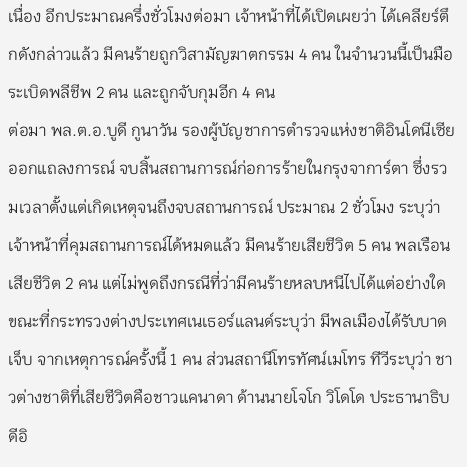เนื่อง อีกประมาณครึ่งชั่วโมงต่อมา เจ้าหน้าที่ได้เปิดเผยว่า ได้เคลียร์ตึกดังกล่าวแล้ว มีคนร้ายถูกวิสามัญฆาตกรรม 4 คน ในจำนวนนี้เป็นมือระเบิดพลีชีพ 2 คน และถูกจับกุมอีก 4 คน
ต่อมา พล.ต.อ.บูดี กูนาวัน รองผู้บัญชาการตำรวจแห่งชาติอินโดนีเซีย ออกแถลงการณ์ จบสิ้นสถานการณ์ก่อการร้ายในกรุงจาการ์ตา ซึ่งรวมเวลาตั้งแต่เกิดเหตุจนถึงจบสถานการณ์ ประมาณ 2 ชั่วโมง ระบุว่า เจ้าหน้าที่คุมสถานการณ์ได้หมดแล้ว มีคนร้ายเสียชีวิต 5 คน พลเรือนเสียชีวิต 2 คน แต่ไม่พูดถึงกรณีที่ว่ามีคนร้ายหลบหนีไปได้แต่อย่างใด ขณะที่กระทรวงต่างประเทศเนเธอร์แลนด์ระบุว่า มีพลเมืองได้รับบาดเจ็บ จากเหตุการณ์ครั้งนี้ 1 คน ส่วนสถานีโทรทัศน์เมโทร ทีวีระบุว่า ชาวต่างชาติที่เสียชีวิตคือชาวแคนาดา ด้านนายโจโก วิโดโด ประธานาธิบดีอิ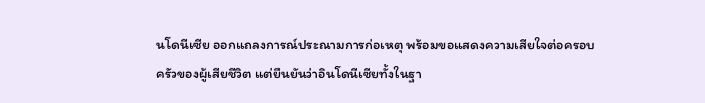นโดนีเซีย ออกแถลงการณ์ประณามการก่อเหตุ พร้อมขอแสดงความเสียใจต่อครอบครัวของผู้เสียชีวิต แต่ยืนยันว่าอินโดนีเซียทั้งในฐา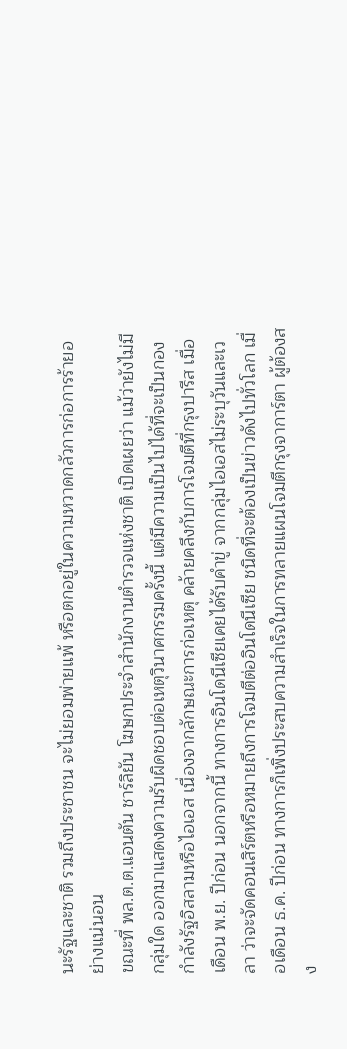นะรัฐและชาติ รวมถึงประชาชน จะไม่ยอมพ่ายแพ้ หรือตกอยู่ในความหวาดกลัวการก่อการร้ายอย่างแน่นอน
ขณะที่ พล.ต.ต.แอนตัน ชาร์ลิยัน โฆษกประจำสำนักงานตำรวจแห่งชาติ เปิดเผยว่า แม้ว่ายังไม่มีกลุ่มใด ออกมาแสดงความรับผิดชอบต่อเหตุวินาศกรรมครั้งนี้ แต่มีความเป็นไปได้ที่จะเป็นกองกำลังรัฐอิสลามหรือไอเอส เนื่องจากลักษณะการก่อเหตุ คล้ายคลึงกับการโจมตีที่กรุงปารีส เมื่อเดือน พ.ย. ปีก่อน นอกจากนี้ ทางการอินโดนีเซียเคยได้รับคำขู่ จากกลุ่มไอเอสไม่ระบุวันและเวลา ว่าจะจัดคอนเสิร์ตหรือหมายถึงการโจมตีต่ออินโดนีเซีย ชนิดที่จะต้องเป็นข่าวดังไปทั่วโลก เมื่อเดือน ธ.ค. ปีก่อน ทางการก็เพิ่งประสบความสำเร็จในการทลายแผนโจมตีกรุงจาการ์ตา ผู้ต้องสง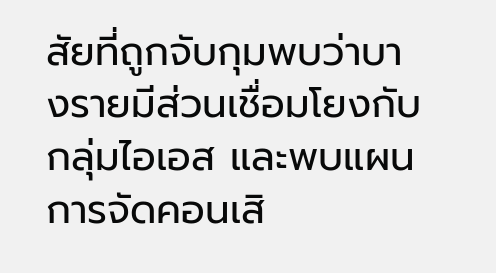สัยที่ถูกจับกุมพบว่าบางรายมีส่วนเชื่อมโยงกับกลุ่มไอเอส และพบแผนการจัดคอนเสิ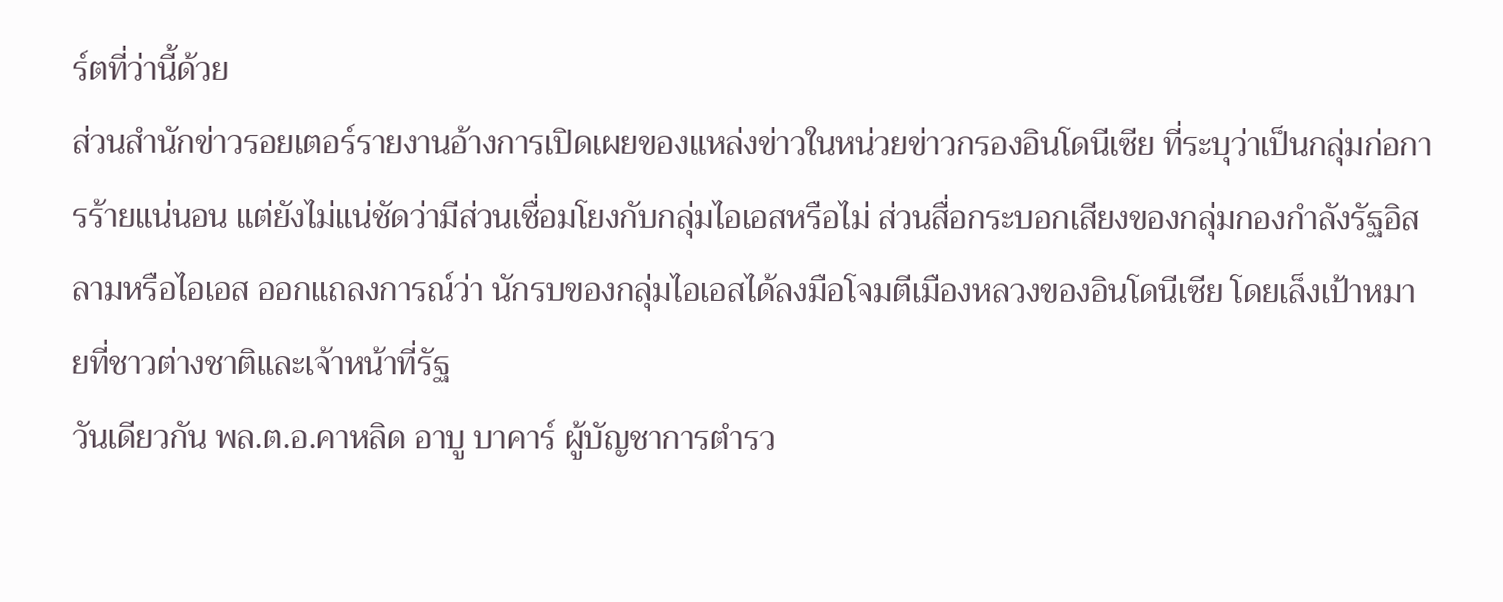ร์ตที่ว่านี้ด้วย
ส่วนสำนักข่าวรอยเตอร์รายงานอ้างการเปิดเผยของแหล่งข่าวในหน่วยข่าวกรองอินโดนีเซีย ที่ระบุว่าเป็นกลุ่มก่อการร้ายแน่นอน แต่ยังไม่แน่ชัดว่ามีส่วนเชื่อมโยงกับกลุ่มไอเอสหรือไม่ ส่วนสื่อกระบอกเสียงของกลุ่มกองกำลังรัฐอิสลามหรือไอเอส ออกแถลงการณ์ว่า นักรบของกลุ่มไอเอสได้ลงมือโจมตีเมืองหลวงของอินโดนีเซีย โดยเล็งเป้าหมายที่ชาวต่างชาติและเจ้าหน้าที่รัฐ
วันเดียวกัน พล.ต.อ.คาหลิด อาบู บาคาร์ ผู้บัญชาการตำรว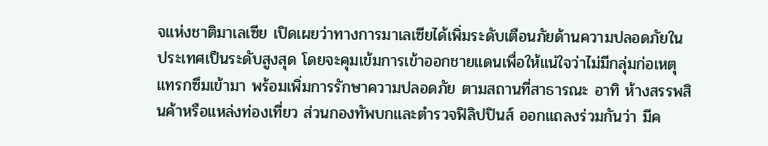จแห่งชาติมาเลเซีย เปิดเผยว่าทางการมาเลเซียได้เพิ่มระดับเตือนภัยด้านความปลอดภัยในประเทศเป็นระดับสูงสุด โดยจะคุมเข้มการเข้าออกชายแดนเพื่อให้แน่ใจว่าไม่มีกลุ่มก่อเหตุแทรกซึมเข้ามา พร้อมเพิ่มการรักษาความปลอดภัย ตามสถานที่สาธารณะ อาทิ ห้างสรรพสินค้าหรือแหล่งท่องเที่ยว ส่วนกองทัพบกและตำรวจฟิลิปปินส์ ออกแถลงร่วมกันว่า มีค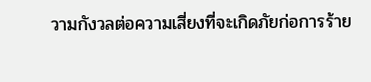วามกังวลต่อความเสี่ยงที่จะเกิดภัยก่อการร้าย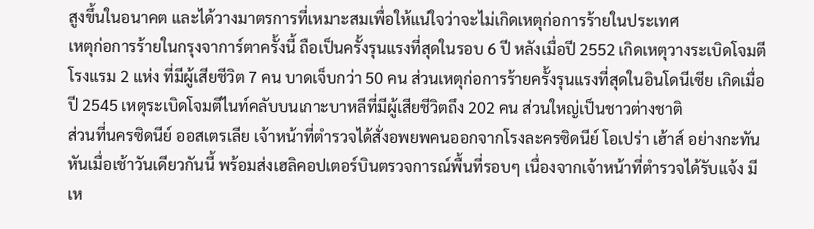สูงขึ้นในอนาคต และได้วางมาตรการที่เหมาะสมเพื่อให้แน่ใจว่าจะไม่เกิดเหตุก่อการร้ายในประเทศ
เหตุก่อการร้ายในกรุงจาการ์ตาครั้งนี้ ถือเป็นครั้งรุนแรงที่สุดในรอบ 6 ปี หลังเมื่อปี 2552 เกิดเหตุวางระเบิดโจมตีโรงแรม 2 แห่ง ที่มีผู้เสียชีวิต 7 คน บาดเจ็บกว่า 50 คน ส่วนเหตุก่อการร้ายครั้งรุนแรงที่สุดในอินโดนีเซีย เกิดเมื่อปี 2545 เหตุระเบิดโจมตีไนท์คลับบนเกาะบาหลีที่มีผู้เสียชีวิตถึง 202 คน ส่วนใหญ่เป็นชาวต่างชาติ
ส่วนที่นครซิดนีย์ ออสเตรเลีย เจ้าหน้าที่ตำรวจได้สั่งอพยพคนออกจากโรงละครซิดนีย์ โอเปร่า เฮ้าส์ อย่างกะทันหันเมื่อเช้าวันเดียวกันนี้ พร้อมส่งเฮลิคอปเตอร์บินตรวจการณ์พื้นที่รอบๆ เนื่องจากเจ้าหน้าที่ตำรวจได้รับแจ้ง มีเห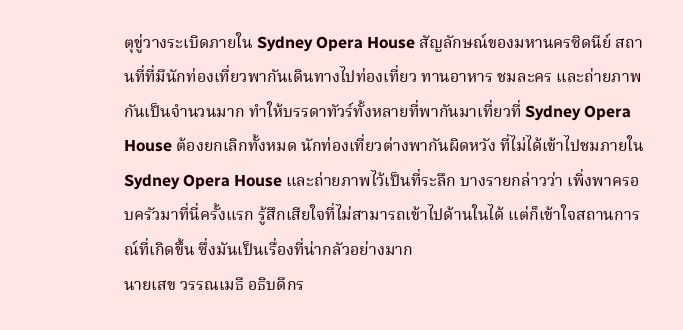ตุขู่วางระเบิดภายใน Sydney Opera House สัญลักษณ์ของมหานครซิดนีย์ สถานที่ที่มีนักท่องเที่ยวพากันเดินทางไปท่องเที่ยว ทานอาหาร ชมละคร และถ่ายภาพกันเป็นจำนวนมาก ทำให้บรรดาทัวร์ทั้งหลายที่พากันมาเที่ยวที่ Sydney Opera House ต้องยกเลิกทั้งหมด นักท่องเที่ยวต่างพากันผิดหวัง ที่ไม่ได้เข้าไปชมภายใน Sydney Opera House และถ่ายภาพไว้เป็นที่ระลึก บางรายกล่าวว่า เพิ่งพาครอบครัวมาที่นี่ครั้งแรก รู้สึกเสียใจที่ไม่สามารถเข้าไปด้านในได้ แต่ก็เข้าใจสถานการณ์ที่เกิดขึ้น ซึ่งมันเป็นเรื่องที่น่ากลัวอย่างมาก
นายเสข วรรณเมธี อธิบดีกร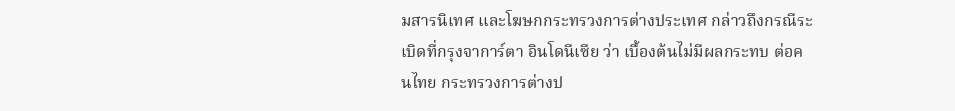มสารนิเทศ และโฆษกกระทรวงการต่างประเทศ กล่าวถึงกรณีระเบิดที่กรุงจาการ์ตา อินโดนีเซีย ว่า เบื้องต้นไม่มีผลกระทบ ต่อคนไทย กระทรวงการต่างป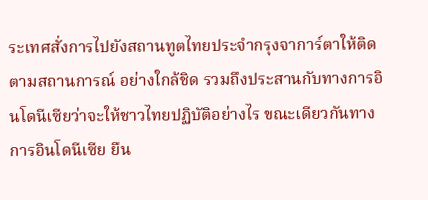ระเทศสั่งการไปยังสถานทูตไทยประจำกรุงจาการ์ตาให้ติดตามสถานการณ์ อย่างใกล้ชิด รวมถึงประสานกับทางการอินโดนีเซียว่าจะให้ชาวไทยปฏิบัติอย่างไร ขณะเดียวกันทางการอินโดนีเซีย ยืน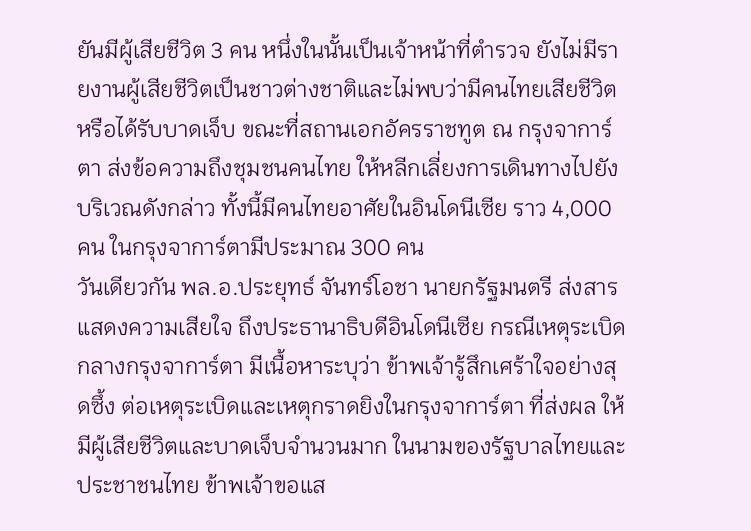ยันมีผู้เสียชีวิต 3 คน หนึ่งในนั้นเป็นเจ้าหน้าที่ตำรวจ ยังไม่มีรายงานผู้เสียชีวิตเป็นชาวต่างชาติและไม่พบว่ามีคนไทยเสียชีวิตหรือได้รับบาดเจ็บ ขณะที่สถานเอกอัครราชทูต ณ กรุงจาการ์ตา ส่งข้อความถึงชุมชนคนไทย ให้หลีกเลี่ยงการเดินทางไปยังบริเวณดังกล่าว ทั้งนี้มีคนไทยอาศัยในอินโดนีเซีย ราว 4,000 คน ในกรุงจาการ์ตามีประมาณ 300 คน
วันเดียวกัน พล.อ.ประยุทธ์ จันทร์โอชา นายกรัฐมนตรี ส่งสารแสดงความเสียใจ ถึงประธานาธิบดีอินโดนีเซีย กรณีเหตุระเบิดกลางกรุงจาการ์ตา มีเนื้อหาระบุว่า ข้าพเจ้ารู้สึกเศร้าใจอย่างสุดซึ้ง ต่อเหตุระเบิดและเหตุกราดยิงในกรุงจาการ์ตา ที่ส่งผล ให้มีผู้เสียชีวิตและบาดเจ็บจำนวนมาก ในนามของรัฐบาลไทยและประชาชนไทย ข้าพเจ้าขอแส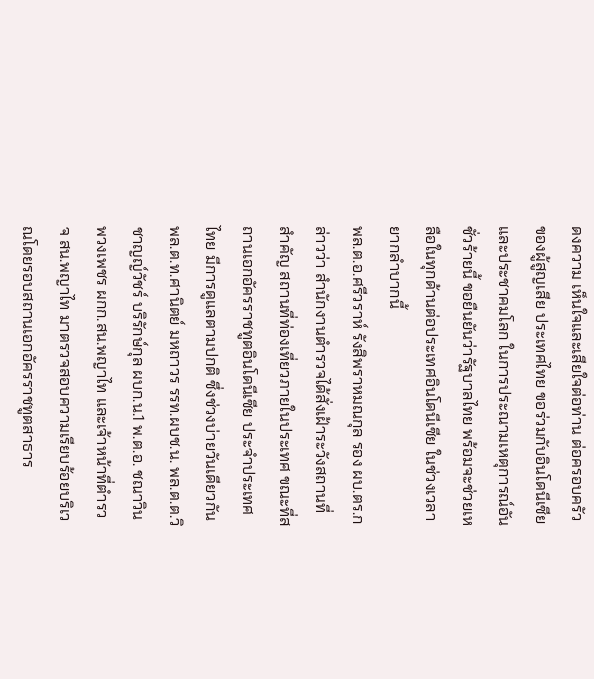ดงความ เห็นใจและเสียใจต่อท่าน ต่อครอบครัวของผู้สูญเสีย ประเทศไทย ขอร่วมกับอินโดนีเซีย และประชาคมโลก ในการประณามเหตุการณ์อันชั่วร้ายนี้ ขอยืนยันว่ารัฐบาลไทย พร้อมจะช่วยเหลือในทุกด้านต่อประเทศอินโดนีเซีย ในช่วงเวลายากลำบากนี้
พล.ต.อ.ศรีวราห์ รังสิพราหมณกุล รอง ผบ.ตร.กล่าวว่า สำนักงานตำรวจได้สั่งเฝ้าระวังสถานที่สำคัญ สถานที่ท่องเที่ยวภายในประเทศ ขณะที่สถานเอกอัครราชทูตอินโดนีเซีย ประจำประเทศไทย มีการดูแลตามปกติ ซึ่งช่วงบ่ายวันเดียวกัน พล.ต.ท.ศานิตย์ มหถาวร รรท.ผบช.น. พล.ต.ต.วิชาญญ์วัชร์ บริรักษ์กุล ผบก.น.1 พ.ต.อ. ชณาวิน พวงเพชร ผกก.สน.พญาไท และเจ้าหน้าที่ตำรวจ สน.พญาไท มาตรวจสอบความเรียบร้อยบริเวณโดยรอบสถานเอกอัครราชทูตสาธาร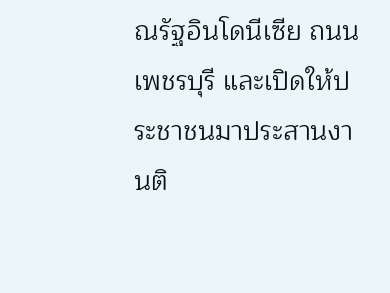ณรัฐอินโดนีเซีย ถนนเพชรบุรี และเปิดให้ประชาชนมาประสานงานติ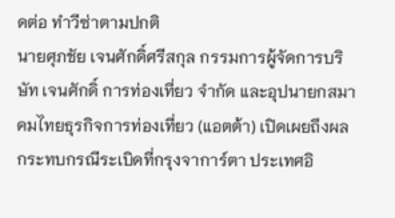ดต่อ ทำวีซ่าตามปกติ
นายศุภชัย เจนศักดิ์ศรีสกุล กรรมการผู้จัดการบริษัท เจนศักดิ์ การท่องเที่ยว จำกัด และอุปนายกสมาคมไทยธุรกิจการท่องเที่ยว (แอตต้า) เปิดเผยถึงผลกระทบกรณีระเบิดที่กรุงจาการ์ตา ประเทศอิ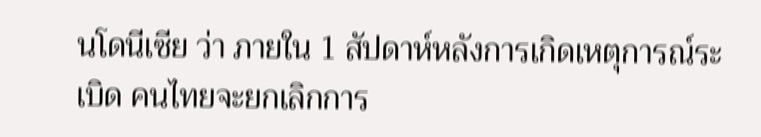นโดนีเซีย ว่า ภายใน 1 สัปดาห์หลังการเกิดเหตุการณ์ระเบิด คนไทยจะยกเลิกการ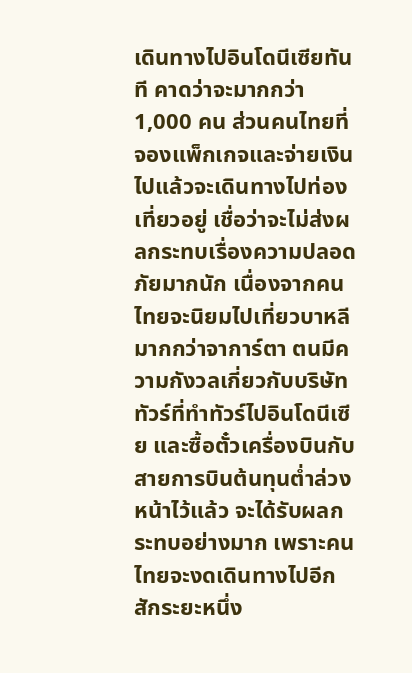เดินทางไปอินโดนีเซียทันที คาดว่าจะมากกว่า 1,000 คน ส่วนคนไทยที่จองแพ็กเกจและจ่ายเงินไปแล้วจะเดินทางไปท่องเที่ยวอยู่ เชื่อว่าจะไม่ส่งผลกระทบเรื่องความปลอดภัยมากนัก เนื่องจากคนไทยจะนิยมไปเที่ยวบาหลีมากกว่าจาการ์ตา ตนมีความกังวลเกี่ยวกับบริษัททัวร์ที่ทำทัวร์ไปอินโดนีเซีย และซื้อตั๋วเครื่องบินกับสายการบินต้นทุนต่ำล่วงหน้าไว้แล้ว จะได้รับผลกระทบอย่างมาก เพราะคนไทยจะงดเดินทางไปอีกสักระยะหนึ่ง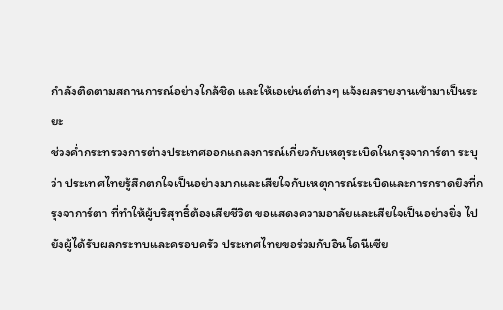กำลังติดตามสถานการณ์อย่างใกล้ชิด และให้เอเย่นต์ต่างๆ แจ้งผลรายงานเข้ามาเป็นระยะ
ช่วงค่ำกระทรวงการต่างประเทศออกแถลงการณ์เกี่ยวกับเหตุระเบิดในกรุงจาการ์ตา ระบุว่า ประเทศไทยรู้สึกตกใจเป็นอย่างมากและเสียใจกับเหตุการณ์ระเบิดและการกราดยิงที่กรุงจาการ์ตา ที่ทำให้ผู้บริสุทธิ์ต้องเสียชีวิต ขอแสดงความอาลัยและเสียใจเป็นอย่างยิ่ง ไปยังผู้ได้รับผลกระทบและครอบครัว ประเทศไทยขอร่วมกับอินโดนีเซีย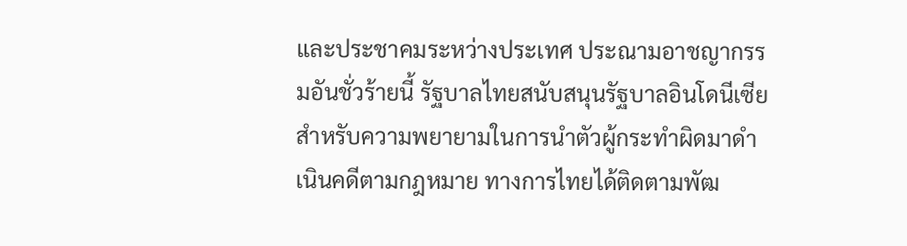และประชาคมระหว่างประเทศ ประณามอาชญากรรมอันชั่วร้ายนี้ รัฐบาลไทยสนับสนุนรัฐบาลอินโดนีเซียสำหรับความพยายามในการนำตัวผู้กระทำผิดมาดำเนินคดีตามกฎหมาย ทางการไทยได้ติดตามพัฒ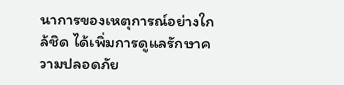นาการของเหตุการณ์อย่างใกล้ชิด ได้เพิ่มการดูแลรักษาความปลอดภัย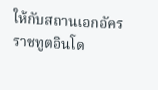ให้กับสถานเอกอัครราชทูตอินโด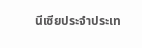นีเซียประจำประเท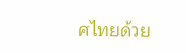ศไทยด้วย